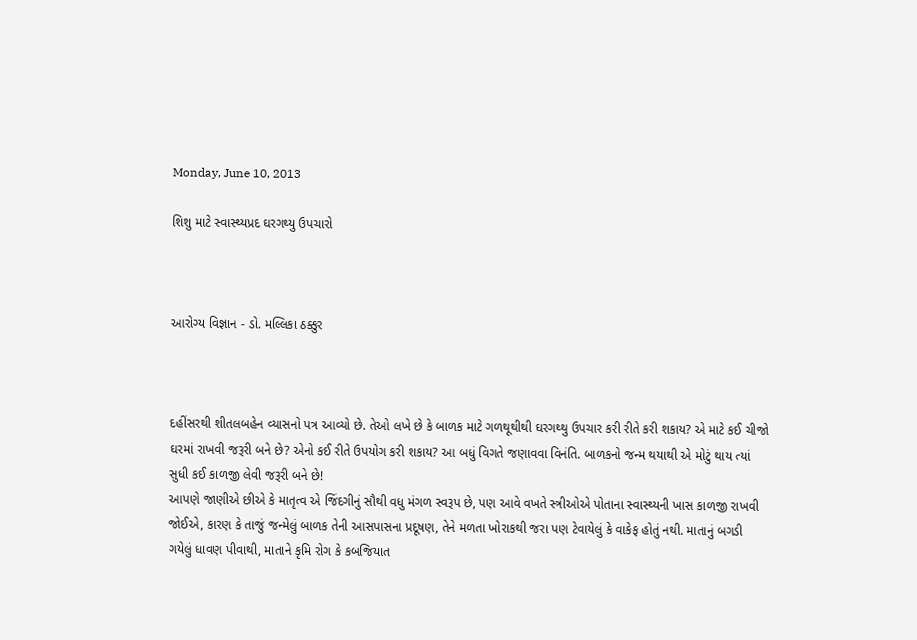Monday, June 10, 2013

શિશુ માટે સ્વાસ્થ્યપ્રદ ઘરગથ્યુ ઉપચારો



આરોગ્ય વિજ્ઞાન - ડો. મલ્લિકા ઠક્કુર



દહીંસરથી શીતલબહેન વ્યાસનો પત્ર આવ્યો છે. તેઓ લખે છે કે બાળક માટે ગળથૂથીથી ઘરગથ્થુ ઉપચાર કરી રીતે કરી શકાય? એ માટે કઈ ચીજો ઘરમાં રાખવી જરૂરી બને છે? એનો કઈ રીતે ઉપયોગ કરી શકાય? આ બધું વિગતે જણાવવા વિનંતિ. બાળકનો જન્મ થયાથી એ મોટું થાય ત્યાં સુધી કઈ કાળજી લેવી જરૂરી બને છે!
આપણે જાણીએ છીએ કે માતૃત્વ એ જિંદગીનું સૌથી વધુ મંગળ સ્વરૂપ છે, પણ આવે વખતે સ્ત્રીઓએ પોતાના સ્વાસ્થ્યની ખાસ કાળજી રાખવી જોઈએ, કારણ કે તાજું જન્મેલું બાળક તેની આસપાસના પ્રદૂષણ, તેને મળતા ખોરાકથી જરા પણ ટેવાયેલું કે વાકેફ હોતું નથી. માતાનું બગડી ગયેલું ધાવણ પીવાથી, માતાને કૃમિ રોગ કે કબજિયાત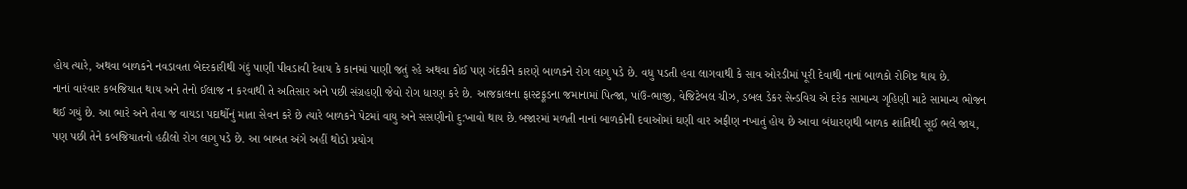હોય ત્યારે, અથવા બાળકને નવડાવતા બેદરકારીથી ગંદું પાણી પીવડાવી દેવાય કે કાનમાં પાણી જતું રહે અથવા કોઈ પણ ગંદકીને કારણે બાળકને રોગ લાગુ પડે છે. વધુ પડતી હવા લાગવાથી કે સાવ ઓરડીમાં પૂરી દેવાથી નાનાં બાળકો રોગિષ્ટ થાય છે.
નાનાં વારંવાર કબજિયાત થાય અને તેનો ઈલાજ ન કરવાથી તે અતિસાર અને પછી સંગ્રહણી જેવો રોગ ધારણ કરે છે. આજકાલના ફાસ્ટફૂડના જમાનામાં પિત્જા, પાંઉ-ભાજી, વેજિટેબલ ચીઝ, ડબલ ડેકર સેન્ડવિચ એ દરેક સામાન્ય ગૃહિણી માટે સામાન્ય ભોજન થઈ ગયું છે. આ ભારે અને તેવા જ વાયડા પદાર્થોનું માતા સેવન કરે છે ત્યારે બાળકને પેટમાં વાયુ અને સસણીનો દુ:ખાવો થાય છે.બજારમાં મળતી નાનાં બાળકોની દવાઓમાં ઘણી વાર અફીણ નખાતું હોય છે આવા બંધારણથી બાળક શાંતિથી સૂઈ ભલે જાય, પણ પછી તેને કબજિયાતનો હઠીલો રોગ લાગુ પડે છે. આ બાબત અંગે અહીં થોડો પ્રયોગ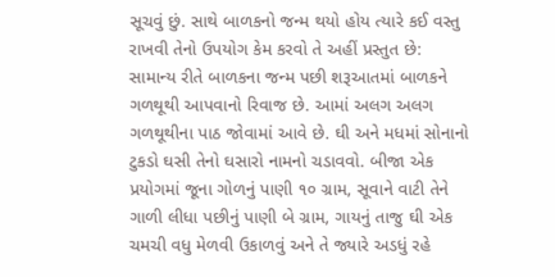સૂચવું છું. સાથે બાળકનો જન્મ થયો હોય ત્યારે કઈ વસ્તુ રાખવી તેનો ઉપયોગ કેમ કરવો તે અહીં પ્રસ્તુત છે:
સામાન્ય રીતે બાળકના જન્મ પછી શરૂઆતમાં બાળકને ગળથૂથી આપવાનો રિવાજ છે. આમાં અલગ અલગ ગળથૂથીના પાઠ જોવામાં આવે છે. ઘી અને મધમાં સોનાનો ટુકડો ઘસી તેનો ઘસારો નામનો ચડાવવો. બીજા એક પ્રયોગમાં જૂના ગોળનું પાણી ૧૦ ગ્રામ, સૂવાને વાટી તેને ગાળી લીધા પછીનું પાણી બે ગ્રામ, ગાયનું તાજુ ઘી એક ચમચી વધુ મેળવી ઉકાળવું અને તે જ્યારે અડધું રહે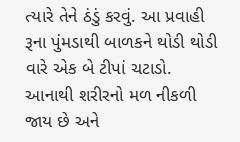ત્યારે તેને ઠંડું કરવું. આ પ્રવાહી રૂના પુંમડાથી બાળકને થોડી થોડી વારે એક બે ટીપાં ચટાડો. આનાથી શરીરનો મળ નીકળી જાય છે અને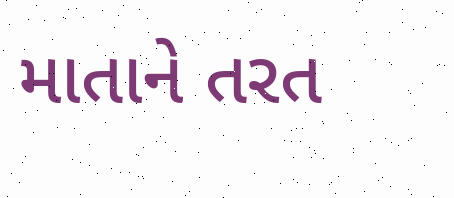માતાને તરત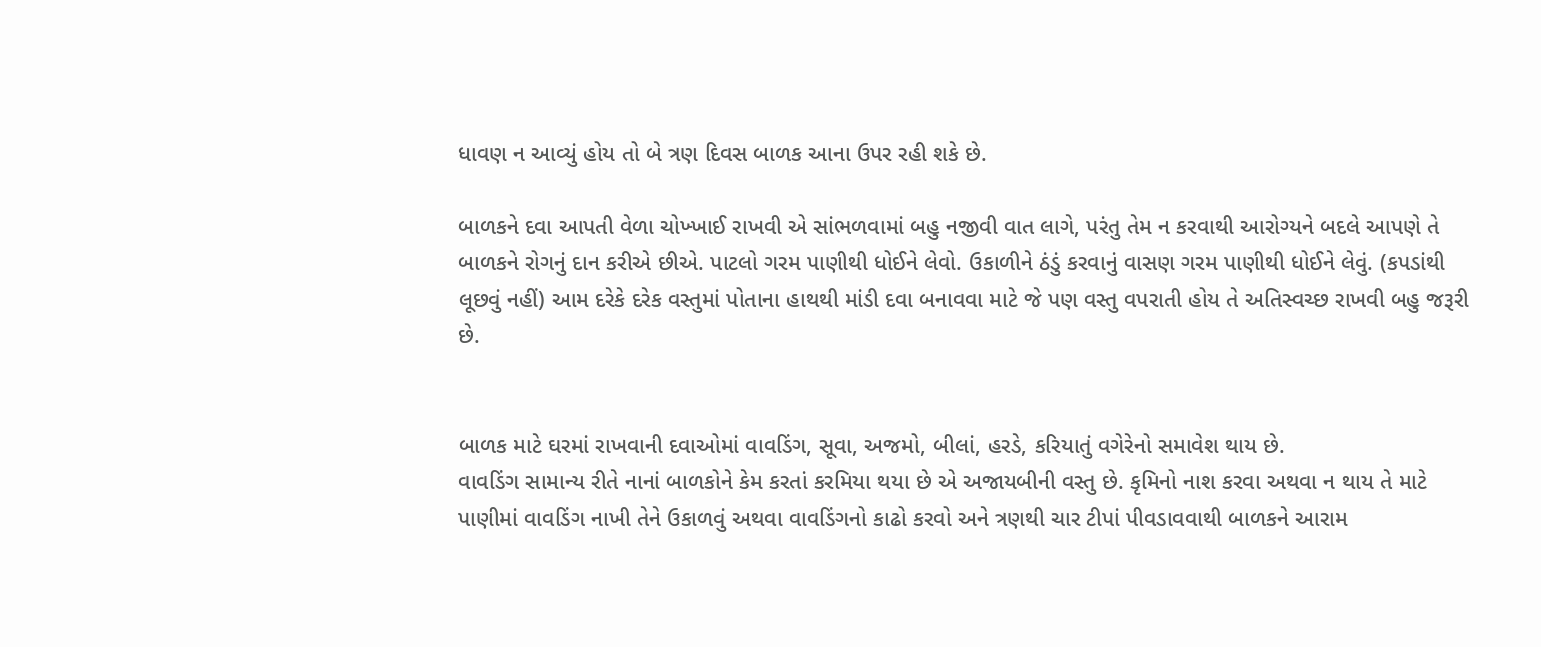ધાવણ ન આવ્યું હોય તો બે ત્રણ દિવસ બાળક આના ઉપર રહી શકે છે.

બાળકને દવા આપતી વેળા ચોખ્ખાઈ રાખવી એ સાંભળવામાં બહુ નજીવી વાત લાગે, પરંતુ તેમ ન કરવાથી આરોગ્યને બદલે આપણે તે બાળકને રોગનું દાન કરીએ છીએ. પાટલો ગરમ પાણીથી ધોઈને લેવો. ઉકાળીને ઠંડું કરવાનું વાસણ ગરમ પાણીથી ધોઈને લેવું. (કપડાંથી લૂછવું નહીં) આમ દરેકે દરેક વસ્તુમાં પોતાના હાથથી માંડી દવા બનાવવા માટે જે પણ વસ્તુ વપરાતી હોય તે અતિસ્વચ્છ રાખવી બહુ જરૂરી છે.


બાળક માટે ઘરમાં રાખવાની દવાઓમાં વાવડિંગ, સૂવા, અજમો, બીલાં, હરડે, કરિયાતું વગેરેનો સમાવેશ થાય છે.
વાવડિંગ સામાન્ય રીતે નાનાં બાળકોને કેમ કરતાં કરમિયા થયા છે એ અજાયબીની વસ્તુ છે. કૃમિનો નાશ કરવા અથવા ન થાય તે માટે પાણીમાં વાવડિંગ નાખી તેને ઉકાળવું અથવા વાવડિંગનો કાઢો કરવો અને ત્રણથી ચાર ટીપાં પીવડાવવાથી બાળકને આરામ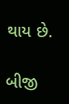થાય છે.

બીજી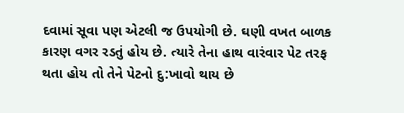દવામાં સૂવા પણ એટલી જ ઉપયોગી છે. ઘણી વખત બાળક કારણ વગર રડતું હોય છે. ત્યારે તેના હાથ વારંવાર પેટ તરફ થતા હોય તો તેને પેટનો દુ:ખાવો થાય છે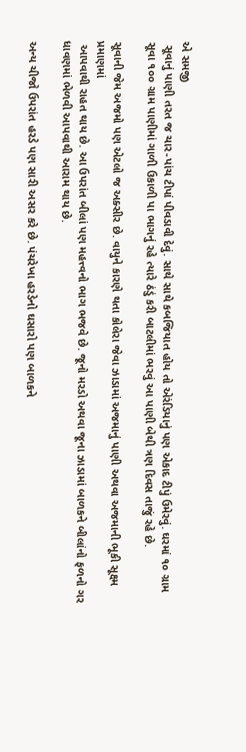એ સમજી
 સૂવાનું પાણી તરત જ ચાર-પાંચ ટીપાં પીવડાવી દેવું. સાથે સાથે કબજિયાત હોય તો એરંડિયાનું પણ એકાદ ટીપું ઉમેરવું. ઘરમાં ૧૦ ગ્રામ સૂવા ૧૦૦ ગ્રામ પાણીમાં ગાળી ઉકાળી પા ભાગનું રહે ત્યારે ઠંડું કરી બાટલીમાં ભરવું આ પાણી બેથી ત્રણ દિવસ તાજું રહે છે.

સૂવાની જેમ અજમો પણ એટલો જ અક્સીર છે. વાયુને કારણે થતા કોલેરા જેવા ઝાડામાં અજમાનું પાણી અથવા અજમાની ભૂકી સૂક્ષ્મ પ્રમાણમાં
 આપવાથી રાહત થાય છે. આ ઉપરાંત બીલાં પણ મહત્ત્વનો ભાગ ભજવે છે. જૂનો મરડો અથવા જૂના ઝાડામાં બાળકને બીલાંનો ફળનો ગર ધાવણમાં ભેળવી આપવાથી આરામ થાય છે.

અન્ય ચીજો ઉપરાંત હરડે પણ સારી અસર કરે છે. પંચરેખા હરડેનો ઘસારો પણ બાળકને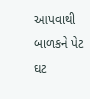આપવાથી બાળકને પેટ ઘટ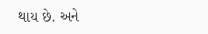થાય છે. અને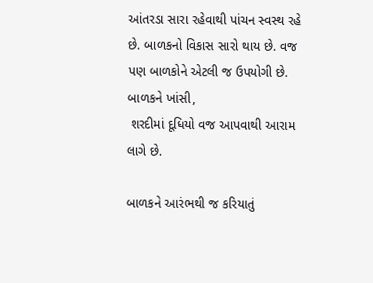આંતરડા સારા રહેવાથી પાંચન સ્વસ્થ રહે છે. બાળકનો વિકાસ સારો થાય છે. વજ પણ બાળકોને એટલી જ ઉપયોગી છે. બાળકને ખાંસી,
 શરદીમાં દૂધિયો વજ આપવાથી આરામ લાગે છે.

બાળકને આરંભથી જ કરિયાતું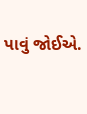પાવું જોઈએ.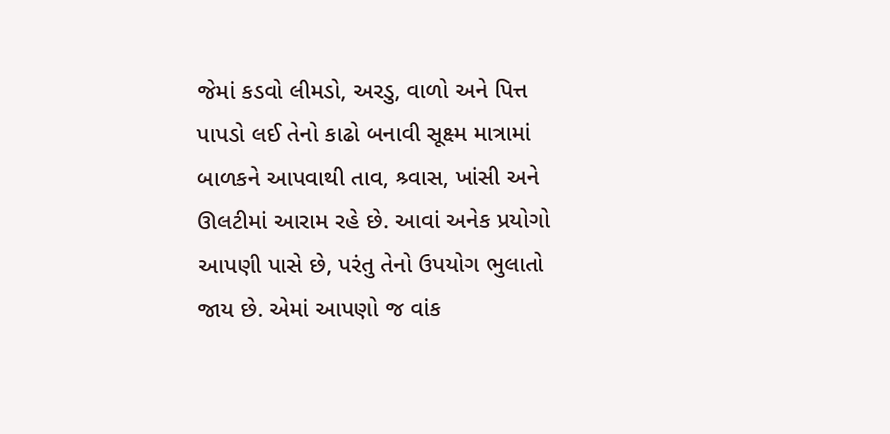જેમાં કડવો લીમડો, અરડુ, વાળો અને પિત્ત પાપડો લઈ તેનો કાઢો બનાવી સૂક્ષ્મ માત્રામાં બાળકને આપવાથી તાવ, શ્ર્વાસ, ખાંસી અને ઊલટીમાં આરામ રહે છે. આવાં અનેક પ્રયોગો આપણી પાસે છે, પરંતુ તેનો ઉપયોગ ભુલાતો જાય છે. એમાં આપણો જ વાંક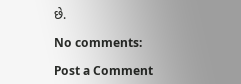છે.

No comments:

Post a Comment